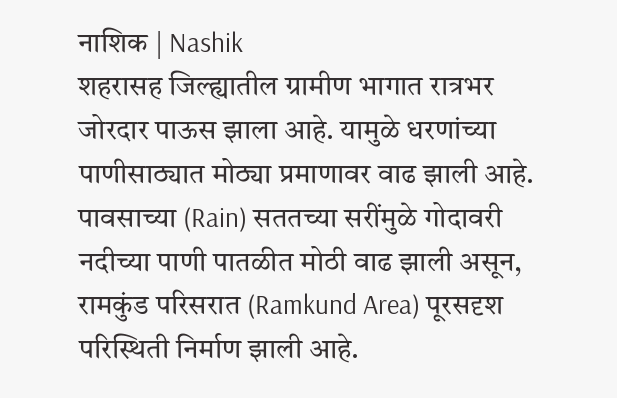नाशिक | Nashik
शहरासह जिल्ह्यातील ग्रामीण भागात रात्रभर जोरदार पाऊस झाला आहे. यामुळे धरणांच्या पाणीसाठ्यात मोठ्या प्रमाणावर वाढ झाली आहे. पावसाच्या (Rain) सततच्या सरींमुळे गोदावरी नदीच्या पाणी पातळीत मोठी वाढ झाली असून, रामकुंड परिसरात (Ramkund Area) पूरसदृश परिस्थिती निर्माण झाली आहे.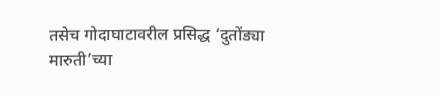तसेच गोदाघाटावरील प्रसिद्ध ‘दुतोंड्या मारुती’च्या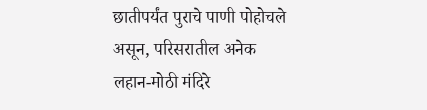छातीपर्यंत पुराचे पाणी पोहोचले असून, परिसरातील अनेक लहान-मोठी मंदिरे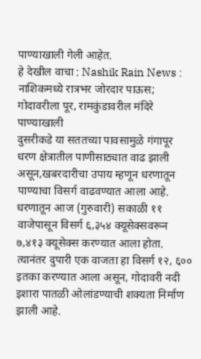पाण्याखाली गेली आहेत.
हे देखील वाचा : Nashik Rain News : नाशिकमध्ये रात्रभर जोरदार पाऊस; गोदावरीला पूर, रामकुंडावरील मंदिरे पाण्याखाली
दुसरीकडे या सततच्या पावसामुळे गंगापूर धरण क्षेत्रातील पाणीसाठ्यात वाढ झाली असून,खबरदारीचा उपाय म्हणून धरणातून पाण्याचा विसर्ग वाढवण्यात आला आहे. धरणातून आज (गुरुवारी) सकाळी ११ वाजेपासून विसर्ग ६,३५४ क्यूसेक्सवरून ७,४१३ क्यूसेक्स करण्यात आला होता. त्यानंतर दुपारी एक वाजता हा विसर्ग १२, ६०० इतका करण्यात आला असून, गोदावरी नदी इशारा पातळी ओलांडण्याची शक्यता निर्माण झाली आहे.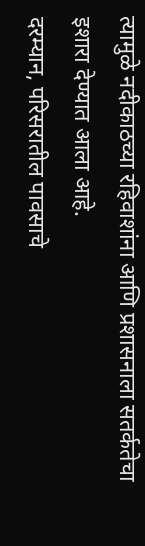त्यामुळे नदीकाठच्या रहिवाशांना आणि प्रशासनाला सतर्कतेचा इशारा देण्यात आला आहे.
दरम्यान, परिसरातील पावसाचे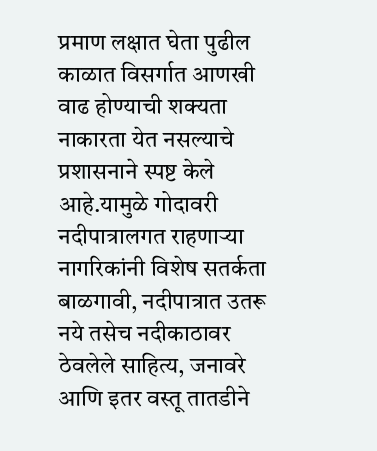प्रमाण लक्षात घेता पुढील काळात विसर्गात आणखी वाढ होण्याची शक्यता नाकारता येत नसल्याचे प्रशासनाने स्पष्ट केले आहे.यामुळे गोदावरी नदीपात्रालगत राहणाऱ्या नागरिकांनी विशेष सतर्कता बाळगावी, नदीपात्रात उतरू नये तसेच नदीकाठावर ठेवलेले साहित्य, जनावरे आणि इतर वस्तू तातडीने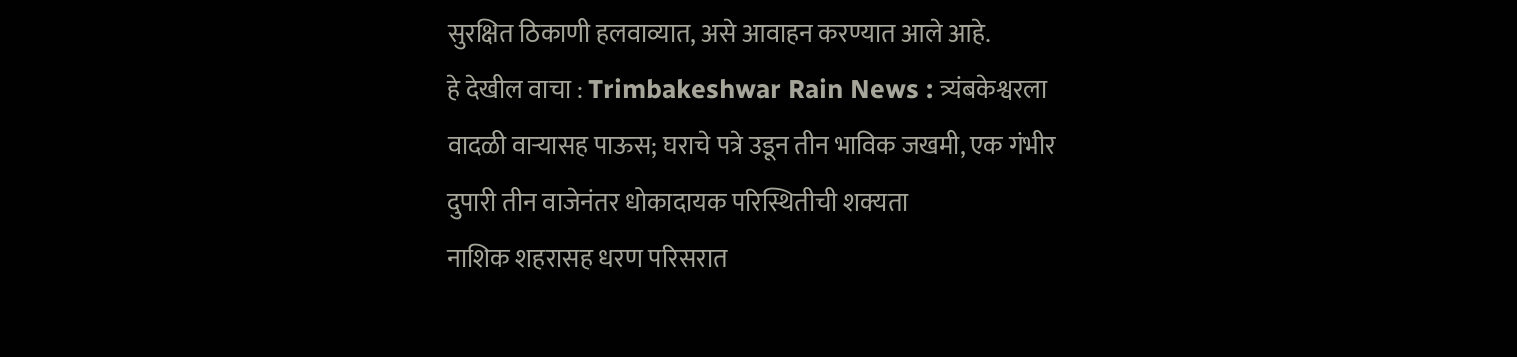सुरक्षित ठिकाणी हलवाव्यात, असे आवाहन करण्यात आले आहे.
हे देखील वाचा : Trimbakeshwar Rain News : त्र्यंबकेश्वरला वादळी वाऱ्यासह पाऊस; घराचे पत्रे उडून तीन भाविक जखमी, एक गंभीर
दुपारी तीन वाजेनंतर धोकादायक परिस्थितीची शक्यता
नाशिक शहरासह धरण परिसरात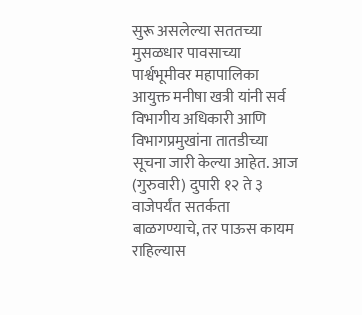सुरू असलेल्या सततच्या मुसळधार पावसाच्या पार्श्वभूमीवर महापालिका आयुक्त मनीषा खत्री यांनी सर्व विभागीय अधिकारी आणि विभागप्रमुखांना तातडीच्या सूचना जारी केल्या आहेत. आज (गुरुवारी) दुपारी १२ ते ३ वाजेपर्यंत सतर्कता बाळगण्याचे, तर पाऊस कायम राहिल्यास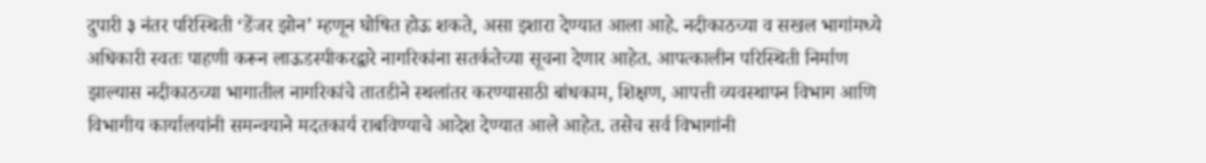दुपारी ३ नंतर परिस्थिती ‘डेंजर झोन’ म्हणून घोषित होऊ शकते, असा इशारा देण्यात आला आहे. नदीकाठच्या व सखल भागांमध्ये अधिकारी स्वतः पाहणी करून लाऊडस्पीकरद्वारे नागरिकांना सतर्कतेच्या सूचना देणार आहेत. आपत्कालीन परिस्थिती निर्माण झाल्यास नदीकाठच्या भागातील नागरिकांचे तातडीने स्थलांतर करण्यासाठी बांधकाम, शिक्षण, आपत्ती व्यवस्थापन विभाग आणि विभागीय कार्यालयांनी समन्वयाने मदतकार्य राबविण्याचे आदेश देण्यात आले आहेत. तसेच सर्व विभागांनी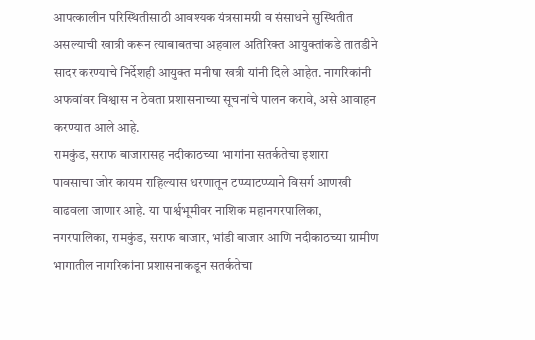आपत्कालीन परिस्थितीसाठी आवश्यक यंत्रसामग्री व संसाधने सुस्थितीत असल्याची खात्री करून त्याबाबतचा अहवाल अतिरिक्त आयुक्तांकडे तातडीने सादर करण्याचे निर्देशही आयुक्त मनीषा खत्री यांनी दिले आहेत. नागरिकांनी अफवांवर विश्वास न ठेवता प्रशासनाच्या सूचनांचे पालन करावे, असे आवाहन करण्यात आले आहे.
रामकुंड, सराफ बाजारासह नदीकाठच्या भागांना सतर्कतेचा इशारा
पावसाचा जोर कायम राहिल्यास धरणातून टप्प्याटप्प्याने विसर्ग आणखी वाढवला जाणार आहे. या पार्श्वभूमीवर नाशिक महानगरपालिका, नगरपालिका, रामकुंड, सराफ बाजार, भांडी बाजार आणि नदीकाठच्या ग्रामीण भागातील नागरिकांना प्रशासनाकडून सतर्कतेचा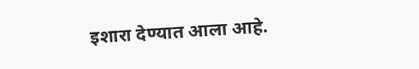इशारा देण्यात आला आहे.